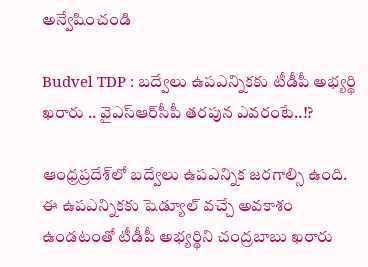అన్వేషించండి

Budvel TDP : బద్వేలు ఉపఎన్నికకు టీడీపీ అభ్యర్థి ఖరారు .. వైఎస్ఆర్‌సీపీ తరపున ఎవరంటే..!?

ఆంధ్రప్రదేశ్‌లో బద్వేలు ఉపఎన్నిక జరగాల్సి ఉంది. ఈ ఉపఎన్నికకు షెడ్యూల్ వచ్చే అవకాశం ఉండటంతో టీడీపీ అభ్యర్థిని చంద్రబాబు ఖరారు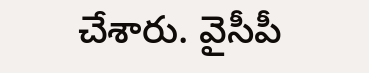చేశారు. వైసీపీ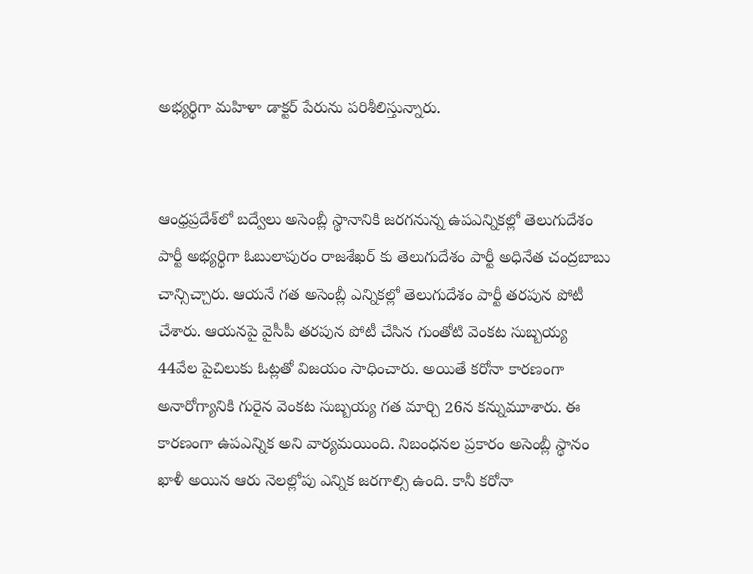అభ్యర్థిగా మహిళా డాక్టర్ పేరును పరిశీలిస్తున్నారు.


ఆంధ్రప్రదేశ్‌లో బద్వేలు అసెంబ్లీ స్థానానికి జరగనున్న ఉపఎన్నికల్లో తెలుగుదేశం పార్టీ అభ్యర్థిగా ఓబులాపురం రాజశేఖర్ కు తెలుగుదేశం పార్టీ అధినేత చంద్రబాబు చాన్సిచ్చారు. ఆయనే గత అసెంబ్లీ ఎన్నికల్లో తెలుగుదేశం పార్టీ తరపున పోటీ చేశారు. ఆయనపై వైసీపీ తరపున పోటీ చేసిన గుంతోటి వెంకట సుబ్బయ్య 44వేల పైచిలుకు ఓట్లతో విజయం సాధించారు. అయితే కరోనా కారణంగా అనారోగ్యానికి గురైన వెంకట సుబ్బయ్య గత మార్చి 26న కన్నుమూశారు. ఈ కారణంగా ఉపఎన్నిక అని వార్యమయింది. నిబంధనల ప్రకారం అసెంబ్లీ స్థానం ఖాళీ అయిన ఆరు నెలల్లోపు ఎన్నిక జరగాల్సి ఉంది. కానీ కరోనా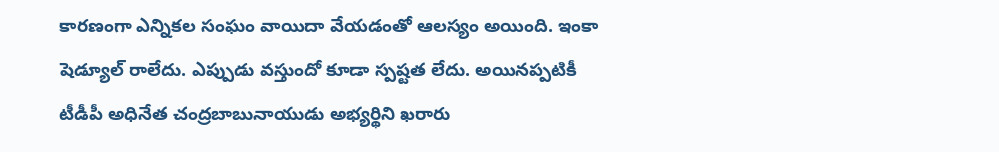కారణంగా ఎన్నికల సంఘం వాయిదా వేయడంతో ఆలస్యం అయింది. ఇంకా షెడ్యూల్ రాలేదు. ఎప్పుడు వస్తుందో కూడా స్పష్టత లేదు. అయినప్పటికీ టీడీపీ అధినేత చంద్రబాబునాయుడు అభ్యర్థిని ఖరారు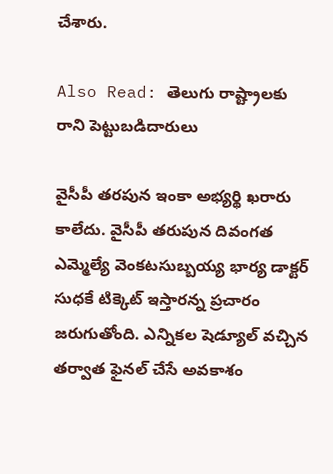చేశారు.

Also Read: తెలుగు రాష్ట్రాలకు రాని పెట్టుబడిదారులు

వైసీపీ తరపున ఇంకా అభ్యర్థి ఖరారు కాలేదు. వైసీపీ తరుపున దివంగత ఎమ్మెల్యే వెంకటసుబ్బయ్య భార్య డాక్టర్ సుధకే టిక్కెట్ ఇస్తారన్న ప్రచారం జరుగుతోంది. ఎన్నికల షెడ్యూల్ వచ్చిన తర్వాత ఫైనల్ చేసే అవకాశం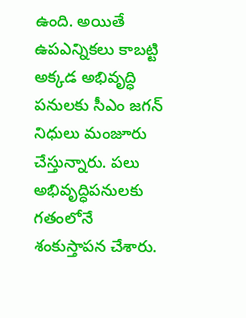ఉంది. అయితే ఉపఎన్నికలు కాబట్టి అక్కడ అభివృద్ధి పనులకు సీఎం జగన్ నిధులు మంజూరు చేస్తున్నారు. పలు అభివృద్ధిపనులకు గతంలోనే శంకుస్తాపన చేశారు.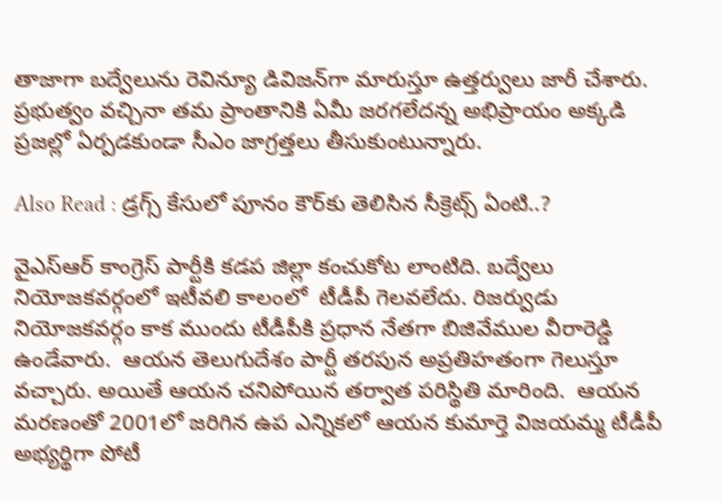తాజాగా బద్వేలును రెవిన్యూ డివిజన్‌గా మారుస్తూ ఉత్తర్వులు జారీ చేశారు. ప్రభుత్వం వచ్చినా తమ ప్రాంతానికి ఏమీ జరగలేదన్న అభిప్రాయం అక్కడి ప్రజల్లో ఏర్పడకుండా సీఎం జాగ్రత్తలు తీసుకుంటున్నారు.

Also Read : డ్రగ్స్ కేసులో పూనం కౌర్‌కు తెలిసిన సీక్రెట్స్ ఏంటి..?

వైఎస్ఆర్ కాంగ్రెస్ పార్టీకి కడప జిల్లా కంచుకోట లాంటిది. బద్వేలు నియోజకవర్గంలో ఇటీవలి కాలంలో  టీడీపీ గెలవలేదు. రిజర్వుడు నియోజకవర్గం కాక ముందు టీడీపీకి ప్రధాన నేతగా బిజివేముల వీరారెడ్డి ఉండేవారు.  ఆయన తెలుగుదేశం పార్టీ తరపున అప్రతిహతంగా గెలుస్తూ వచ్చారు. అయితే ఆయన చనిపోయిన తర్వాత పరిస్థితి మారింది.  ఆయన మరణంతో 2001లో జరిగిన ఉప ఎన్నికలో ఆయన కుమార్తె విజయమ్మ టీడీపీ అభ్యర్థిగా పోటీ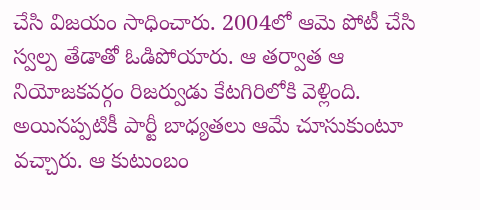చేసి విజయం సాధించారు. 2004లో ఆమె పోటీ చేసి స్వల్ప తేడాతో ఓడిపోయారు. ఆ తర్వాత ఆ నియోజకవర్గం రిజర్వుడు కేటగిరిలోకి వెళ్లింది. అయినప్పటికీ పార్టీ బాధ్యతలు ఆమే చూసుకుంటూ వచ్చారు. ఆ కుటుంబం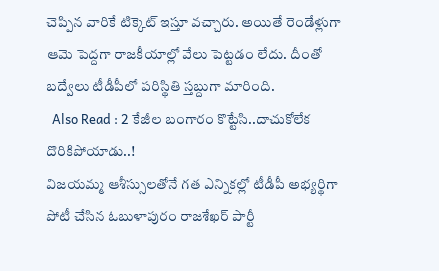చెప్పిన వారికే టిక్కెట్ ఇస్తూ వచ్చారు. అయితే రెండేళ్లుగా ఆమె పెద్దగా రాజకీయాల్లో వేలు పెట్టడం లేదు. దీంతో బద్వేలు టీడీపీలో పరిస్థితి స్తబ్దుగా మారింది.
  Also Read : 2 కేజీల బంగారం కొట్టేసి..దాచుకోలేక దొరికిపోయాడు..!
విజయమ్మ ఆశీస్సులతోనే గత ఎన్నికల్లో టీడీపీ అభ్యర్థిగా పోటీ చేసిన ఓబుళాపురం రాజశేఖర్ పార్టీ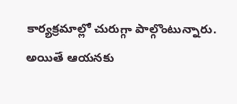కార్యక్రమాల్లో చురుగ్గా పాల్గొంటున్నారు. అయితే ఆయనకు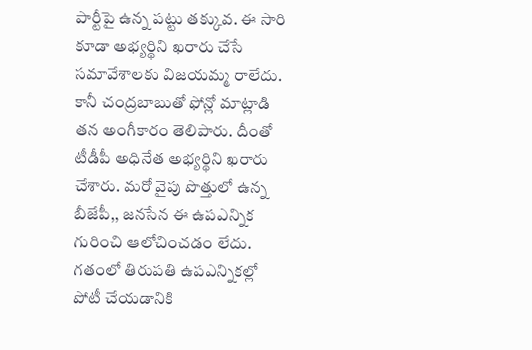పార్టీపై ఉన్న పట్టు తక్కువ. ఈ సారి కూడా అభ్యర్థిని ఖరారు చేసే సమావేశాలకు విజయమ్మ రాలేదు. కానీ చంద్రబాబుతో ఫోన్లో మాట్లాడి తన అంగీకారం తెలిపారు. దీంతో టీడీపీ అధినేత అభ్యర్థిని ఖరారు చేశారు. మరో వైపు పొత్తులో ఉన్న బీజేపీ,, జనసేన ఈ ఉపఎన్నిక గురించి ఆలోచించడం లేదు. గతంలో తిరుపతి ఉపఎన్నికల్లో పోటీ చేయడానికి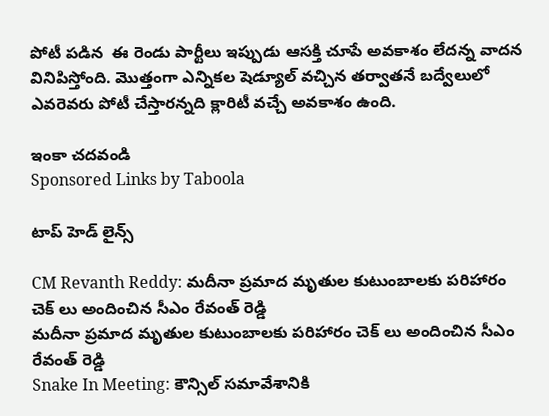పోటీ పడిన  ఈ రెండు పార్టీలు ఇప్పుడు ఆసక్తి చూపే అవకాశం లేదన్న వాదన వినిపిస్తోంది. మొత్తంగా ఎన్నికల షెడ్యూల్ వచ్చిన తర్వాతనే బద్వేలులో ఎవరెవరు పోటీ చేస్తారన్నది క్లారిటీ వచ్చే అవకాశం ఉంది.

ఇంకా చదవండి
Sponsored Links by Taboola

టాప్ హెడ్ లైన్స్

CM Revanth Reddy: మదీనా ప్రమాద మృతుల కుటుంబాలకు పరిహారం చెక్ లు అందించిన సీఎం రేవంత్ రెడ్డి
మదీనా ప్రమాద మృతుల కుటుంబాలకు పరిహారం చెక్ లు అందించిన సీఎం రేవంత్ రెడ్డి
Snake In Meeting: కౌన్సిల్ సమావేశానికి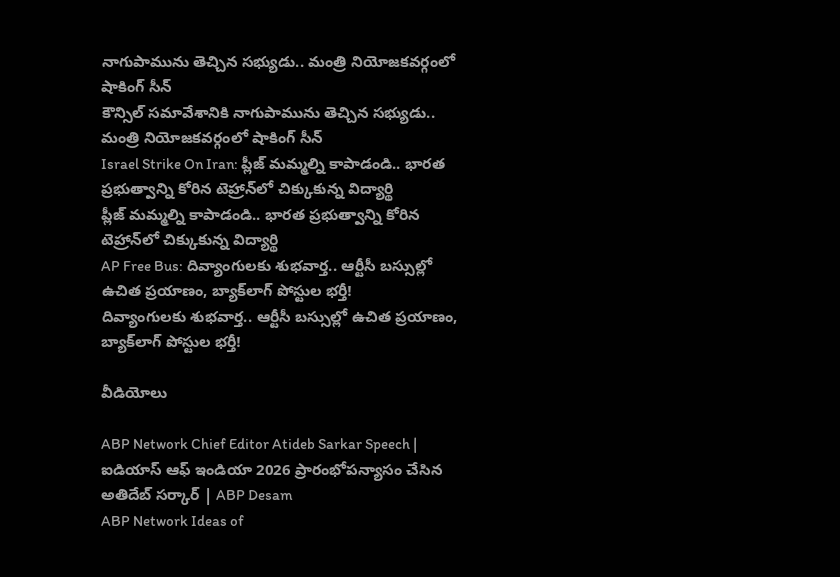నాగుపామును తెచ్చిన సభ్యుడు.. మంత్రి నియోజకవర్గంలో షాకింగ్ సీన్
కౌన్సిల్ సమావేశానికి నాగుపామును తెచ్చిన సభ్యుడు.. మంత్రి నియోజకవర్గంలో షాకింగ్ సీన్
Israel Strike On Iran: ప్లీజ్ మమ్మల్ని కాపాడండి.. భారత ప్రభుత్వాన్ని కోరిన టెహ్రాన్‌లో చిక్కుకున్న విద్యార్థి
ప్లీజ్ మమ్మల్ని కాపాడండి.. భారత ప్రభుత్వాన్ని కోరిన టెహ్రాన్‌లో చిక్కుకున్న విద్యార్థి
AP Free Bus: దివ్యాంగులకు శుభవార్త.. ఆర్టీసీ బస్సుల్లో ఉచిత ప్రయాణం, బ్యాక్‌లాగ్ పోస్టుల భర్తీ!
దివ్యాంగులకు శుభవార్త.. ఆర్టీసీ బస్సుల్లో ఉచిత ప్రయాణం, బ్యాక్‌లాగ్ పోస్టుల భర్తీ!

వీడియోలు

ABP Network Chief Editor Atideb Sarkar Speech | ఐడియాస్ ఆఫ్ ఇండియా 2026 ప్రారంభోపన్యాసం చేసిన అతిదేబ్ సర్కార్ | ABP Desam
ABP Network Ideas of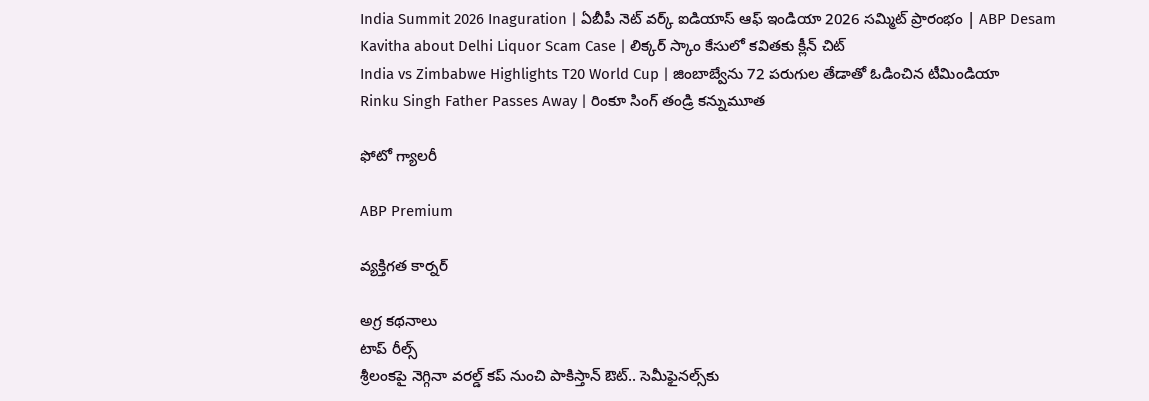India Summit 2026 Inaguration | ఏబీపీ నెట్ వర్క్ ఐడియాస్ ఆఫ్ ఇండియా 2026 సమ్మిట్ ప్రారంభం | ABP Desam
Kavitha about Delhi Liquor Scam Case | లిక్కర్ స్కాం కేసులో కవితకు క్లీన్ చిట్
India vs Zimbabwe Highlights T20 World Cup | జింబాబ్వేను 72 పరుగుల తేడాతో ఓడించిన టీమిండియా
Rinku Singh Father Passes Away | రింకూ సింగ్ తండ్రి కన్నుమూత

ఫోటో గ్యాలరీ

ABP Premium

వ్యక్తిగత కార్నర్

అగ్ర కథనాలు
టాప్ రీల్స్
శ్రీలంకపై నెగ్గినా వరల్డ్ కప్ నుంచి పాకిస్తాన్ ఔట్.. సెమీఫైనల్స్‌కు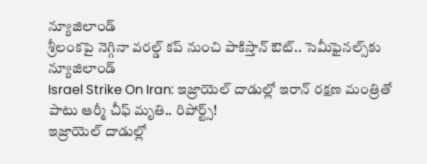న్యూజిలాండ్
శ్రీలంకపై నెగ్గినా వరల్డ్ కప్ నుంచి పాకిస్తాన్ ఔట్.. సెమీఫైనల్స్‌కు న్యూజిలాండ్
Israel Strike On Iran: ఇజ్రాయెల్ దాడుల్లో ఇరాన్ రక్షణ మంత్రితో పాటు ఆర్మీ చీఫ్ మృతి.. రిపోర్ట్స్!
ఇజ్రాయెల్ దాడుల్లో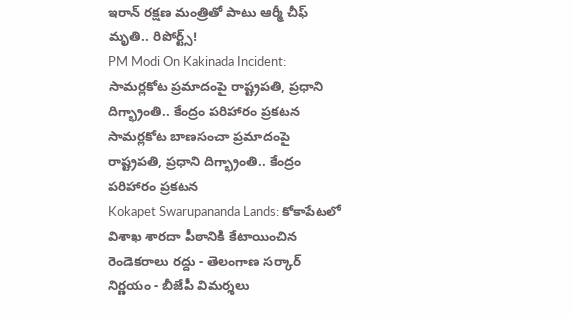ఇరాన్ రక్షణ మంత్రితో పాటు ఆర్మీ చీఫ్ మృతి.. రిపోర్ట్స్!
PM Modi On Kakinada Incident: సామర్లకోట ప్రమాదంపై రాష్ట్రపతి, ప్రధాని దిగ్భ్రాంతి.. కేంద్రం పరిహారం ప్రకటన
సామర్లకోట బాణసంచా ప్రమాదంపై రాష్ట్రపతి, ప్రధాని దిగ్భ్రాంతి.. కేంద్రం పరిహారం ప్రకటన
Kokapet Swarupananda Lands: కోకాపేటలో విశాఖ శారదా పీఠానికి కేటాయించిన రెండెకరాలు రద్దు - తెలంగాణ సర్కార్ నిర్ణయం - బీజేపీ విమర్శలు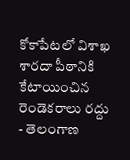కోకాపేటలో విశాఖ శారదా పీఠానికి కేటాయించిన రెండెకరాలు రద్దు - తెలంగాణ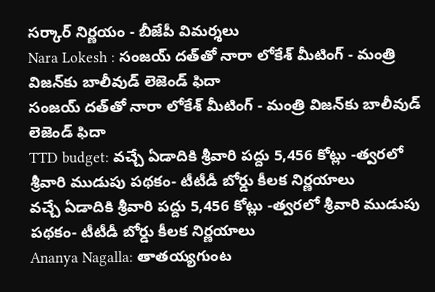సర్కార్ నిర్ణయం - బీజేపీ విమర్శలు
Nara Lokesh : సంజయ్ దత్‌తో నారా లోకేశ్ మీటింగ్ - మంత్రి విజన్‌కు బాలీవుడ్ లెజెండ్ ఫిదా
సంజయ్ దత్‌తో నారా లోకేశ్ మీటింగ్ - మంత్రి విజన్‌కు బాలీవుడ్ లెజెండ్ ఫిదా
TTD budget: వచ్చే ఏడాదికి శ్రీవారి పద్దు 5,456 కోట్లు -త్వరలో శ్రీవారి ముడుపు పథకం- టీటీడీ బోర్డు కీలక నిర్ణయాలు
వచ్చే ఏడాదికి శ్రీవారి పద్దు 5,456 కోట్లు -త్వరలో శ్రీవారి ముడుపు పథకం- టీటీడీ బోర్డు కీలక నిర్ణయాలు
Ananya Nagalla: తాతయ్యగుంట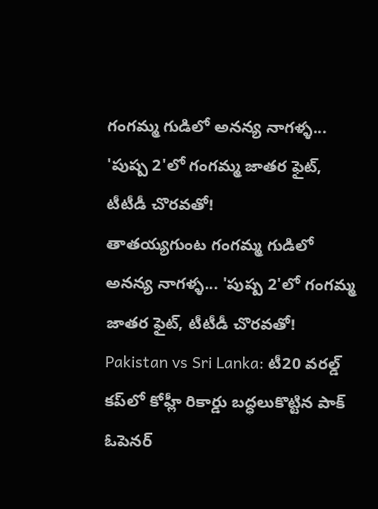గంగమ్మ గుడిలో అనన్య నాగళ్ళ... 'పుష్ప 2'లో గంగమ్మ జాతర ఫైట్, టీటీడీ చొరవతో!
తాతయ్యగుంట గంగమ్మ గుడిలో అనన్య నాగళ్ళ... 'పుష్ప 2'లో గంగమ్మ జాతర ఫైట్, టీటీడీ చొరవతో!
Pakistan vs Sri Lanka: టీ20 వరల్డ్ కప్‌లో కోహ్లీ రికార్డు బద్ధలుకొట్టిన పాక్ ఓపెనర్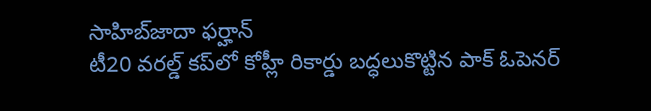సాహిబ్‌జాదా ఫర్హాన్
టీ20 వరల్డ్ కప్‌లో కోహ్లీ రికార్డు బద్ధలుకొట్టిన పాక్ ఓపెనర్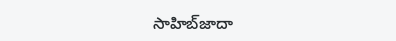సాహిబ్‌జాదా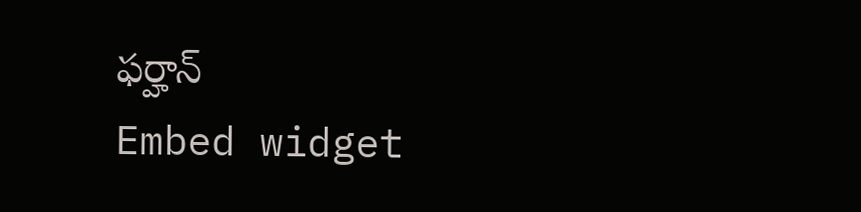ఫర్హాన్
Embed widget